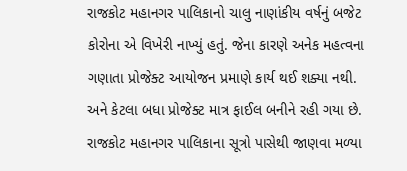રાજકોટ મહાનગર પાલિકાનો ચાલુ નાણાંકીય વર્ષનું બજેટ કોરોના એ વિખેરી નાખ્યું હતું. જેના કારણે અનેક મહત્વના ગણાતા પ્રોજેક્ટ આયોજન પ્રમાણે કાર્ય થઈ શક્યા નથી. અને કેટલા બધા પ્રોજેક્ટ માત્ર ફાઈલ બનીને રહી ગયા છે. રાજકોટ મહાનગર પાલિકાના સૂત્રો પાસેથી જાણવા મળ્યા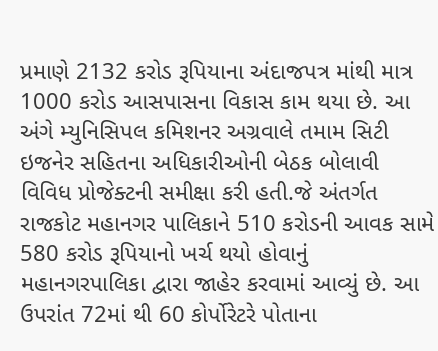પ્રમાણે 2132 કરોડ રૂપિયાના અંદાજપત્ર માંથી માત્ર 1000 કરોડ આસપાસના વિકાસ કામ થયા છે. આ અંગે મ્યુનિસિપલ કમિશનર અગ્રવાલે તમામ સિટી ઇજનેર સહિતના અધિકારીઓની બેઠક બોલાવી વિવિધ પ્રોજેક્ટની સમીક્ષા કરી હતી.જે અંતર્ગત રાજકોટ મહાનગર પાલિકાને 510 કરોડની આવક સામે 580 કરોડ રૂપિયાનો ખર્ચ થયો હોવાનું મહાનગરપાલિકા દ્વારા જાહેર કરવામાં આવ્યું છે. આ ઉપરાંત 72માં થી 60 કોર્પોરેટરે પોતાના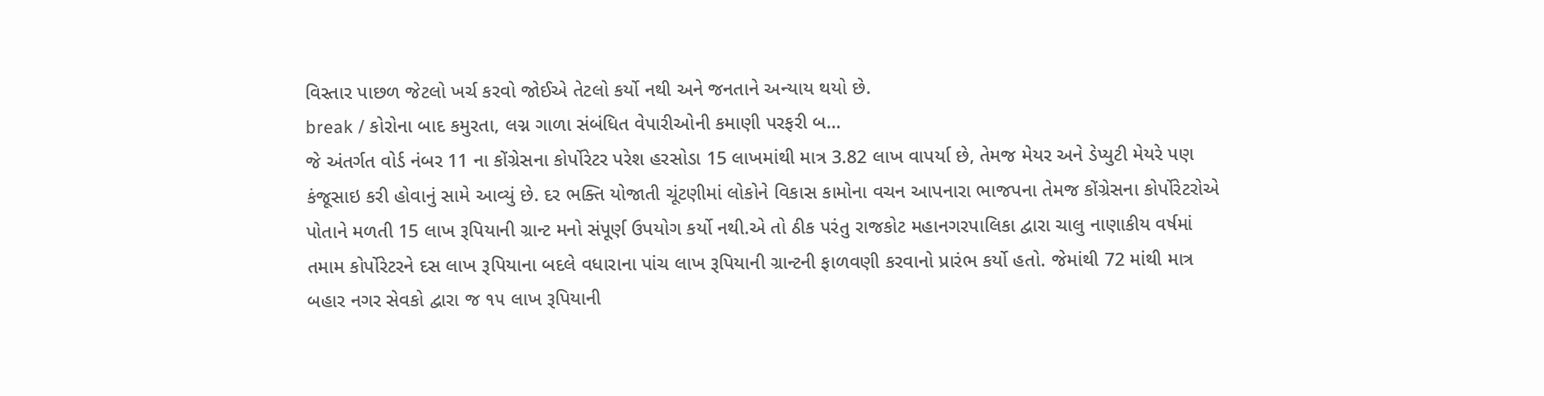વિસ્તાર પાછળ જેટલો ખર્ચ કરવો જોઈએ તેટલો કર્યો નથી અને જનતાને અન્યાય થયો છે.
break / કોરોના બાદ કમુરતા, લગ્ન ગાળા સંબંધિત વેપારીઓની કમાણી પરફરી બ…
જે અંતર્ગત વોર્ડ નંબર 11 ના કોંગ્રેસના કોર્પોરેટર પરેશ હરસોડા 15 લાખમાંથી માત્ર 3.82 લાખ વાપર્યા છે, તેમજ મેયર અને ડેપ્યુટી મેયરે પણ કંજૂસાઇ કરી હોવાનું સામે આવ્યું છે. દર ભક્તિ યોજાતી ચૂંટણીમાં લોકોને વિકાસ કામોના વચન આપનારા ભાજપના તેમજ કોંગ્રેસના કોર્પોરેટરોએ પોતાને મળતી 15 લાખ રૂપિયાની ગ્રાન્ટ મનો સંપૂર્ણ ઉપયોગ કર્યો નથી.એ તો ઠીક પરંતુ રાજકોટ મહાનગરપાલિકા દ્વારા ચાલુ નાણાકીય વર્ષમાં તમામ કોર્પોરેટરને દસ લાખ રૂપિયાના બદલે વધારાના પાંચ લાખ રૂપિયાની ગ્રાન્ટની ફાળવણી કરવાનો પ્રારંભ કર્યો હતો. જેમાંથી 72 માંથી માત્ર બહાર નગર સેવકો દ્વારા જ ૧૫ લાખ રૂપિયાની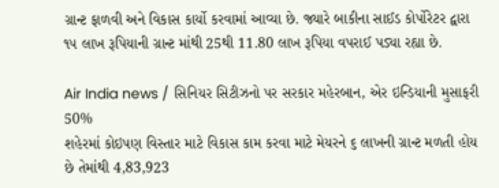ગ્રાન્ટ ફાળવી અને વિકાસ કાર્યો કરવામાં આવ્યા છે. જ્યારે બાકીના સાઈડ કોર્પોરેટર દ્વારા ૧૫ લાખ રૂપિયાની ગ્રાન્ટ માંથી 25થી 11.80 લાખ રૂપિયા વપરાઈ પડ્યા રહ્યા છે.

Air India news / સિનિયર સિટીઝનો પર સરકાર મહેરબાન, એર ઇન્ડિયાની મુસાફરી 50%
શહેરમાં કોઇપણ વિસ્તાર માટે વિકાસ કામ કરવા માટે મેયરને ૬ લાખની ગ્રાન્ટ મળતી હોય છે તેમાંથી 4,83,923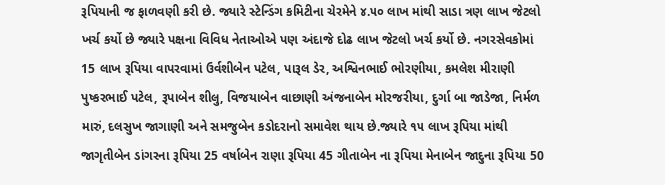રૂપિયાની જ ફાળવણી કરી છે. જ્યારે સ્ટેન્ડિંગ કમિટીના ચેરમેને ૪.૫૦ લાખ માંથી સાડા ત્રણ લાખ જેટલો ખર્ચ કર્યો છે જ્યારે પક્ષના વિવિધ નેતાઓએ પણ અંદાજે દોઢ લાખ જેટલો ખર્ચ કર્યો છે. નગરસેવકોમાં 15 લાખ રૂપિયા વાપરવામાં ઉર્વશીબેન પટેલ, પારૂલ ડેર, અશ્વિનભાઈ ભોરણીયા, કમલેશ મીરાણી પુષ્કરભાઈ પટેલ, રૂપાબેન શીલુ, વિજયાબેન વાછાણી અંજનાબેન મોરજરીયા, દુર્ગા બા જાડેજા, નિર્મળ મારું, દલસુખ જાગાણી અને સમજુબેન કડોદરાનો સમાવેશ થાય છે.જ્યારે ૧૫ લાખ રૂપિયા માંથી જાગૃતીબેન ડાંગરના રૂપિયા 25 વર્ષાબેન રાણા રૂપિયા 45 ગીતાબેન ના રૂપિયા મેનાબેન જાદુના રૂપિયા 50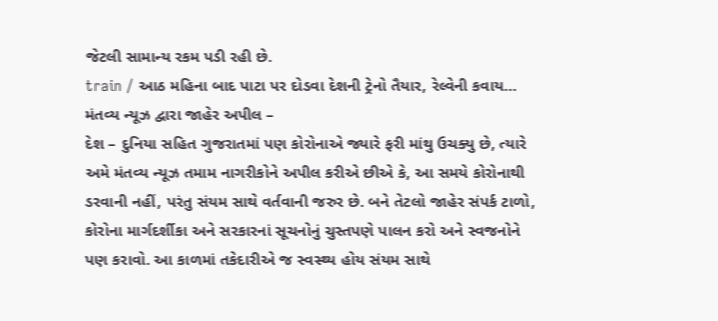જેટલી સામાન્ય રકમ પડી રહી છે.
train / આઠ મહિના બાદ પાટા પર દોડવા દેશની ટ્રેનો તૈયાર, રેલ્વેની કવાય…
મંતવ્ય ન્યૂઝ દ્વારા જાહેર અપીલ –
દેશ – દુનિયા સહિત ગુજરાતમાં પણ કોરોનાએ જ્યારે ફરી માંથુ ઉચક્યુ છે, ત્યારે અમે મંતવ્ય ન્યૂઝ તમામ નાગરીકોને અપીલ કરીએ છીએ કે, આ સમયે કોરોનાથી ડરવાની નહીં, પરંતુ સંયમ સાથે વર્તવાની જરુર છે. બને તેટલો જાહેર સંપર્ક ટાળો, કોરોના માર્ગદર્શીકા અને સરકારનાં સૂચનોનું ચુસ્તપણે પાલન કરો અને સ્વજનોને પણ કરાવો. આ કાળમાં તકેદારીએ જ સ્વસ્થ્ય હોય સંયમ સાથે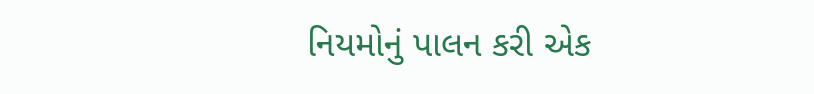નિયમોનું પાલન કરી એક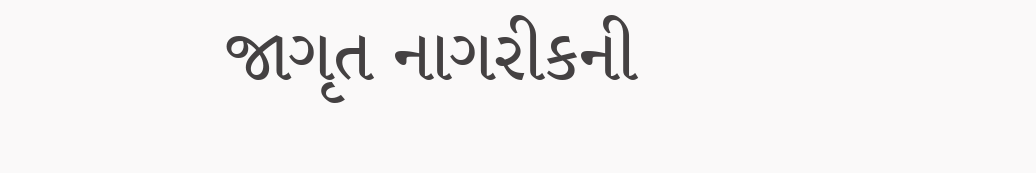જાગૃત નાગરીકની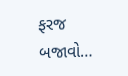ફરજ બજાવો…